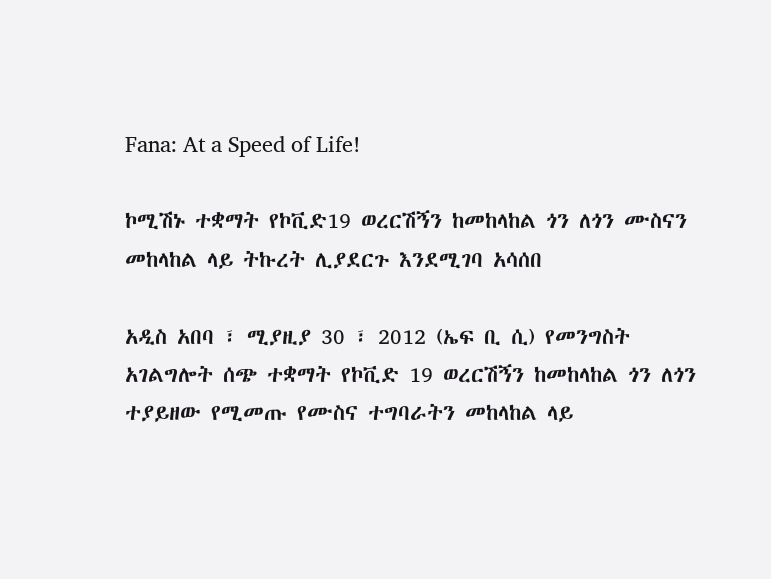Fana: At a Speed of Life!

ኮሚሽኑ ተቋማት የኮቪድ19 ወረርሽኝን ከመከላከል ጎን ለጎን ሙስናን መከላከል ላይ ትኩረት ሊያደርጉ እንደሚገባ አሳሰበ

አዲስ አበባ ፣ ሚያዚያ 30 ፣ 2012 (ኤፍ ቢ ሲ) የመንግስት አገልግሎት ሰጭ ተቋማት የኮቪድ 19 ወረርሽኝን ከመከላከል ጎን ለጎን ተያይዘው የሚመጡ የሙስና ተግባራትን መከላከል ላይ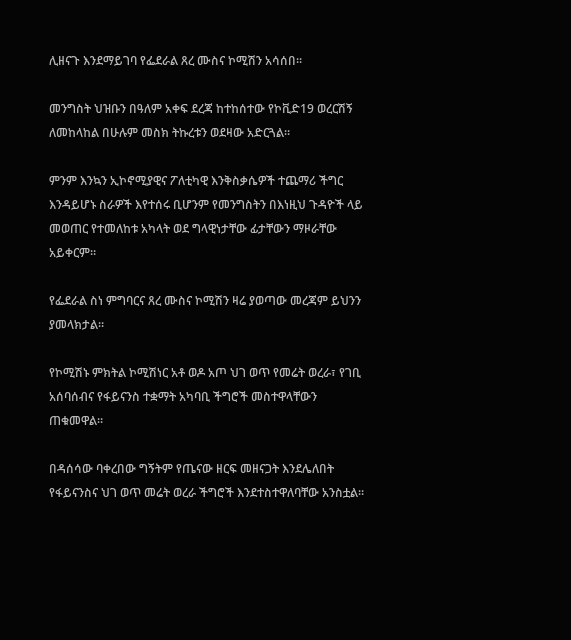ሊዘናጉ እንደማይገባ የፌደራል ጸረ ሙስና ኮሚሽን አሳሰበ።

መንግስት ህዝቡን በዓለም አቀፍ ደረጃ ከተከሰተው የኮቪድ19 ወረርሽኝ ለመከላከል በሁሉም መስክ ትኩረቱን ወደዛው አድርጓል።

ምንም እንኳን ኢኮኖሚያዊና ፖለቲካዊ እንቅስቃሴዎች ተጨማሪ ችግር እንዳይሆኑ ስራዎች እየተሰሩ ቢሆንም የመንግስትን በእነዚህ ጉዳዮች ላይ መወጠር የተመለከቱ አካላት ወደ ግላዊነታቸው ፊታቸውን ማዞራቸው አይቀርም።

የፌደራል ስነ ምግባርና ጸረ ሙስና ኮሚሽን ዛሬ ያወጣው መረጃም ይህንን ያመላክታል።

የኮሚሽኑ ምክትል ኮሚሽነር አቶ ወዶ አጦ ህገ ወጥ የመሬት ወረራ፣ የገቢ አሰባሰብና የፋይናንስ ተቋማት አካባቢ ችግሮች መስተዋላቸውን ጠቁመዋል።

በዳሰሳው ባቀረበው ግኝትም የጤናው ዘርፍ መዘናጋት እንደሌለበት የፋይናንስና ህገ ወጥ መሬት ወረራ ችግሮች እንደተስተዋለባቸው አንስቷል።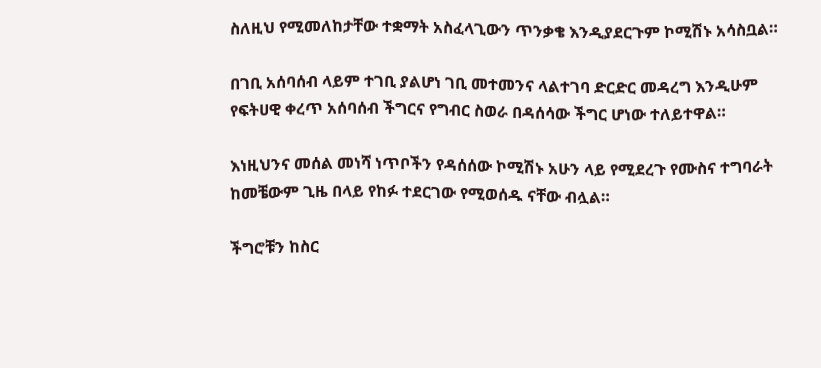ስለዚህ የሚመለከታቸው ተቋማት አስፈላጊውን ጥንቃቄ እንዲያደርጉም ኮሚሽኑ አሳስቧል።

በገቢ አሰባሰብ ላይም ተገቢ ያልሆነ ገቢ መተመንና ላልተገባ ድርድር መዳረግ እንዲሁም የፍትሀዊ ቀረጥ አሰባሰብ ችግርና የግብር ስወራ በዳሰሳው ችግር ሆነው ተለይተዋል።

እነዚህንና መሰል መነሻ ነጥቦችን የዳሰሰው ኮሚሽኑ አሁን ላይ የሚደረጉ የሙስና ተግባራት ከመቼውም ጊዜ በላይ የከፉ ተደርገው የሚወሰዱ ናቸው ብሏል።

ችግሮቹን ከስር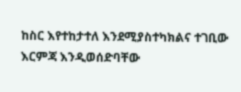ከስር እየተከታተለ እንደሚያስተካክልና ተገቢው እርምጃ እንዲወሰድባቸው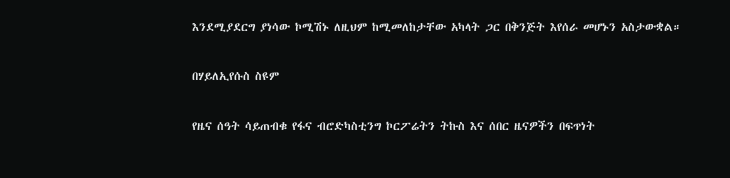እንደሚያደርግ ያነሳው ኮሚሽኑ ለዚህም ከሚመለከታቸው አካላት ጋር በቅንጅት እየሰራ መሆኑን አስታውቋል።

በሃይለኢየሱስ ስዩም

የዜና ሰዓት ሳይጠብቁ የፋና ብሮድካስቲንግ ኮርፖሬትን ትኩስ እና ሰበር ዜናዎችን በፍጥነት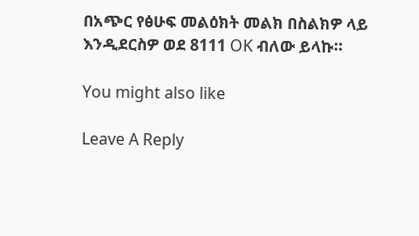በአጭር የፅሁፍ መልዕክት መልክ በስልክዎ ላይ እንዲደርስዎ ወደ 8111 OK ብለው ይላኩ።

You might also like

Leave A Reply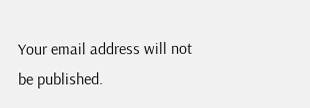Your email address will not be published.